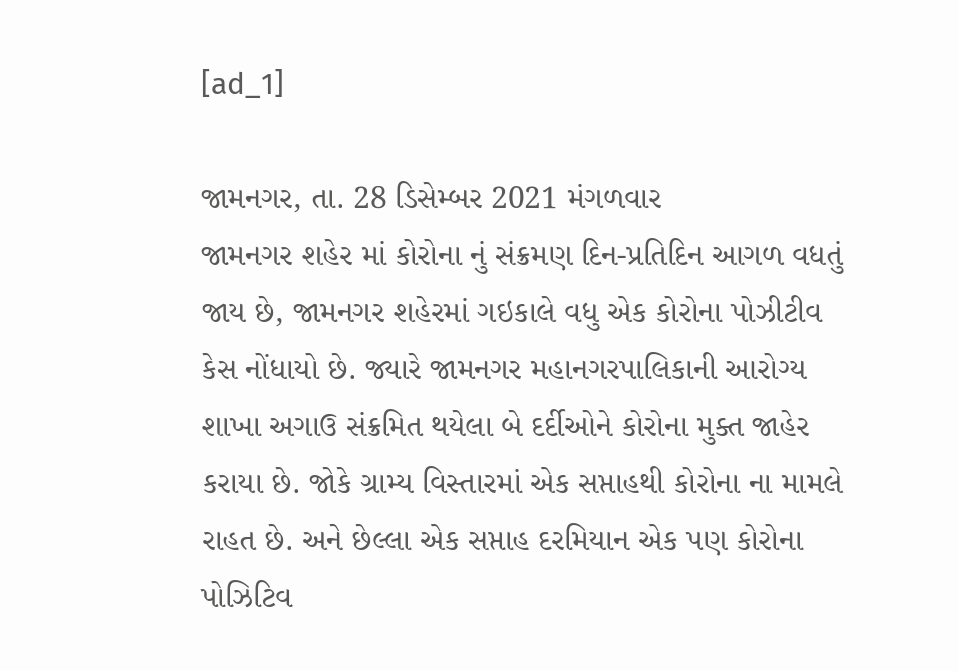[ad_1]

જામનગર, તા. 28 ડિસેમ્બર 2021 મંગળવાર
જામનગર શહેર માં કોરોના નું સંક્રમણ દિન-પ્રતિદિન આગળ વધતું જાય છે, જામનગર શહેરમાં ગઇકાલે વધુ એક કોરોના પોઝીટીવ કેસ નોંધાયો છે. જ્યારે જામનગર મહાનગરપાલિકાની આરોગ્ય શાખા અગાઉ સંક્રમિત થયેલા બે દર્દીઓને કોરોના મુક્ત જાહેર કરાયા છે. જોકે ગ્રામ્ય વિસ્તારમાં એક સપ્તાહથી કોરોના ના મામલે રાહત છે. અને છેલ્લા એક સપ્તાહ દરમિયાન એક પણ કોરોના પોઝિટિવ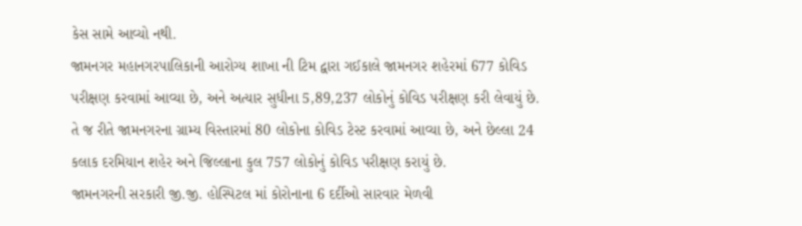કેસ સામે આવ્યો નથી.
જામનગર મહાનગરપાલિકાની આરોગ્ય શાખા ની ટિમ દ્વારા ગઈકાલે જામનગર શહેરમાં 677 કોવિડ પરીક્ષણ કરવામાં આવ્યા છે, અને અત્યાર સુધીના 5,89,237 લોકોનું કોવિડ પરીક્ષણ કરી લેવાયું છે. તે જ રીતે જામનગરના ગ્રામ્ય વિસ્તારમાં 80 લોકોના કોવિડ ટેસ્ટ કરવામાં આવ્યા છે, અને છેલ્લા 24 કલાક દરમિયાન શહેર અને જિલ્લાના કુલ 757 લોકોનું કોવિડ પરીક્ષણ કરાયું છે.
જામનગરની સરકારી જી.જી. હોસ્પિટલ માં કોરોનાના 6 દર્દીઓ સારવાર મેળવી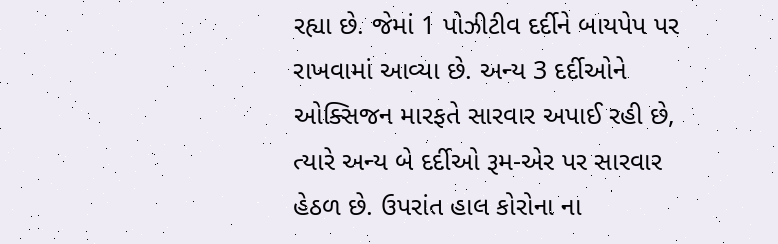રહ્યા છે. જેમાં 1 પોઝીટીવ દર્દીને બાયપેપ પર રાખવામાં આવ્યા છે. અન્ય 3 દર્દીઓને ઓક્સિજન મારફતે સારવાર અપાઈ રહી છે, ત્યારે અન્ય બે દર્દીઓ રૂમ-એર પર સારવાર હેઠળ છે. ઉપરાંત હાલ કોરોના ના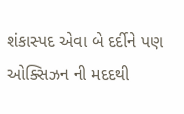શંકાસ્પદ એવા બે દર્દીને પણ ઓક્સિઝન ની મદદથી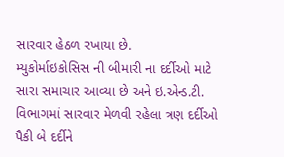સારવાર હેઠળ રખાયા છે.
મ્યુકોર્માઇકોસિસ ની બીમારી ના દર્દીઓ માટે સારા સમાચાર આવ્યા છે અને ઇ.એન્ડ.ટી. વિભાગમાં સારવાર મેળવી રહેલા ત્રણ દર્દીઓ પૈકી બે દર્દીને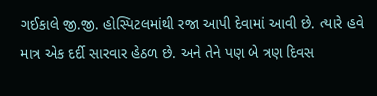ગઈકાલે જી.જી. હોસ્પિટલમાંથી રજા આપી દેવામાં આવી છે. ત્યારે હવે માત્ર એક દર્દી સારવાર હેઠળ છે. અને તેને પણ બે ત્રણ દિવસ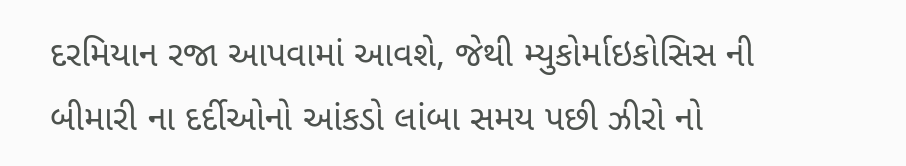દરમિયાન રજા આપવામાં આવશે, જેથી મ્યુકોર્માઇકોસિસ ની બીમારી ના દર્દીઓનો આંકડો લાંબા સમય પછી ઝીરો નો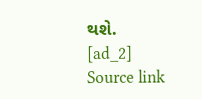થશે.
[ad_2]
Source link